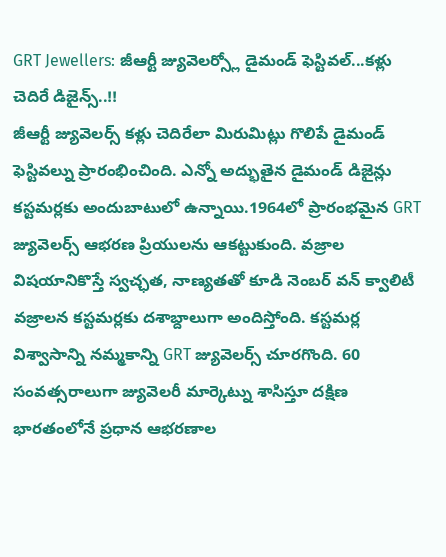GRT Jewellers: జీఆర్టీ జ్యువెలర్స్లో డైమండ్ ఫెస్టివల్...కళ్లు చెదిరే డిజైన్స్..!!
జీఆర్టీ జ్యువెలర్స్ కళ్లు చెదిరేలా మిరుమిట్లు గొలిపే డైమండ్ ఫెస్టివల్ను ప్రారంభించింది. ఎన్నో అద్భుతైన డైమండ్ డిజైన్లు కస్టమర్లకు అందుబాటులో ఉన్నాయి.1964లో ప్రారంభమైన GRT జ్యువెలర్స్ ఆభరణ ప్రియులను ఆకట్టుకుంది. వజ్రాల విషయానికొస్తే స్వచ్ఛత, నాణ్యతతో కూడి నెంబర్ వన్ క్వాలిటీ వజ్రాలన కస్టమర్లకు దశాబ్దాలుగా అందిస్తోంది. కస్టమర్ల విశ్వాసాన్ని నమ్మకాన్ని GRT జ్యువెలర్స్ చూరగొంది. 60 సంవత్సరాలుగా జ్యువెలరీ మార్కెట్ను శాసిస్తూ దక్షిణ భారతంలోనే ప్రధాన ఆభరణాల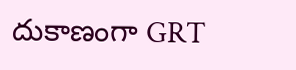దుకాణంగా GRT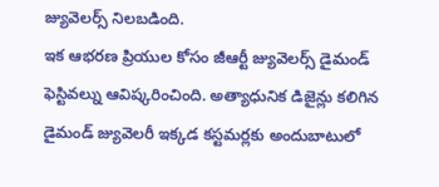జ్యువెలర్స్ నిలబడింది.
ఇక ఆభరణ ప్రియుల కోసం జీఆర్టీ జ్యువెలర్స్ డైమండ్ ఫెస్టివల్ను ఆవిష్కరించింది. అత్యాధునిక డిజైన్లు కలిగిన డైమండ్ జ్యువెలరీ ఇక్కడ కస్టమర్లకు అందుబాటులో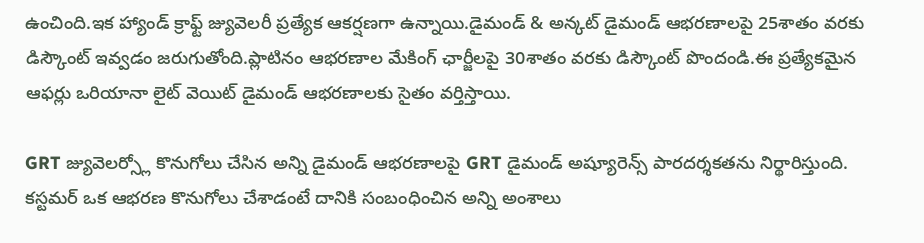ఉంచింది.ఇక హ్యాండ్ క్రాఫ్ట్ జ్యువెలరీ ప్రత్యేక ఆకర్షణగా ఉన్నాయి.డైమండ్ & అన్కట్ డైమండ్ ఆభరణాలపై 25శాతం వరకు డిస్కౌంట్ ఇవ్వడం జరుగుతోంది.ప్లాటినం ఆభరణాల మేకింగ్ ఛార్జీలపై 30శాతం వరకు డిస్కౌంట్ పొందండి.ఈ ప్రత్యేకమైన ఆఫర్లు ఒరియానా లైట్ వెయిట్ డైమండ్ ఆభరణాలకు సైతం వర్తిస్తాయి.

GRT జ్యువెలర్స్లో కొనుగోలు చేసిన అన్ని డైమండ్ ఆభరణాలపై GRT డైమండ్ అష్యూరెన్స్ పారదర్శకతను నిర్థారిస్తుంది. కస్టమర్ ఒక ఆభరణ కొనుగోలు చేశాడంటే దానికి సంబంధించిన అన్ని అంశాలు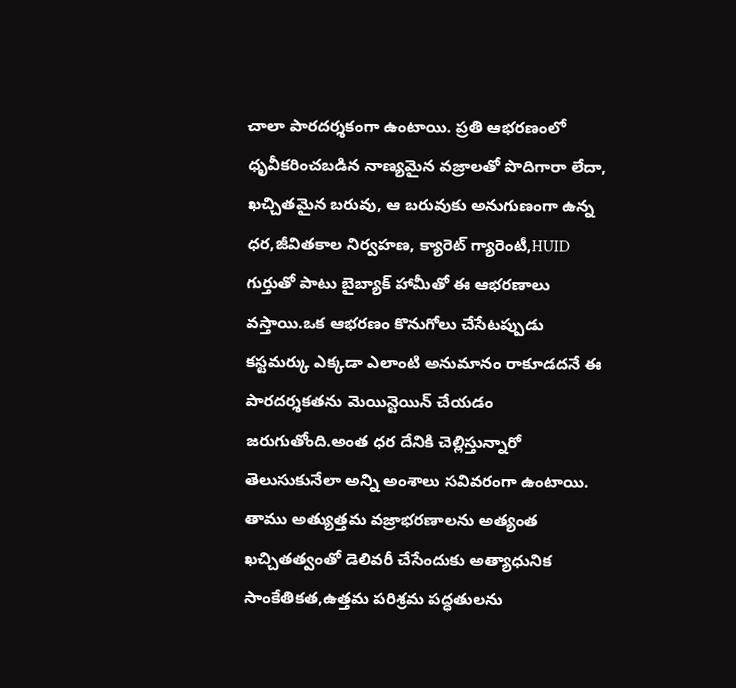చాలా పారదర్శకంగా ఉంటాయి. ప్రతి ఆభరణంలో ధృవీకరించబడిన నాణ్యమైన వజ్రాలతో పొదిగారా లేదా, ఖచ్చితమైన బరువు, ఆ బరువుకు అనుగుణంగా ఉన్న ధర,జీవితకాల నిర్వహణ, క్యారెట్ గ్యారెంటీ,HUID గుర్తుతో పాటు బైబ్యాక్ హామీతో ఈ ఆభరణాలు వస్తాయి.ఒక ఆభరణం కొనుగోలు చేసేటప్పుడు కస్టమర్కు ఎక్కడా ఎలాంటి అనుమానం రాకూడదనే ఈ పారదర్శకతను మెయిన్టెయిన్ చేయడం జరుగుతోంది.అంత ధర దేనికి చెల్లిస్తున్నారో తెలుసుకునేలా అన్ని అంశాలు సవివరంగా ఉంటాయి.
తాము అత్యుత్తమ వజ్రాభరణాలను అత్యంత ఖచ్చితత్వంతో డెలివరీ చేసేందుకు అత్యాధునిక సాంకేతికత,ఉత్తమ పరిశ్రమ పద్ధతులను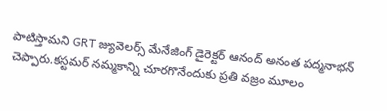పాటిస్తామని GRT జ్యువెలర్స్ మేనేజింగ్ డైరెక్టర్ ఆనంద్ అనంత పద్మనాభన్ చెప్పారు.కస్టమర్ నమ్మకాన్ని చూరగొనేందుకు ప్రతి వజ్రం మూలం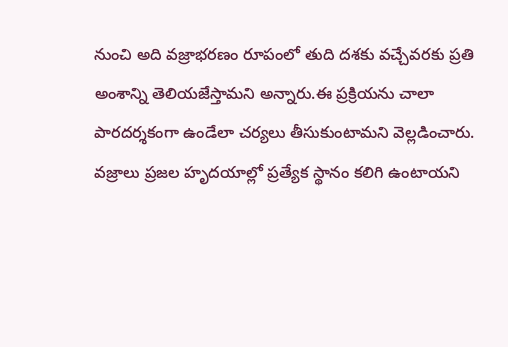నుంచి అది వజ్రాభరణం రూపంలో తుది దశకు వచ్చేవరకు ప్రతి అంశాన్ని తెలియజేస్తామని అన్నారు.ఈ ప్రక్రియను చాలా పారదర్శకంగా ఉండేలా చర్యలు తీసుకుంటామని వెల్లడించారు.
వజ్రాలు ప్రజల హృదయాల్లో ప్రత్యేక స్థానం కలిగి ఉంటాయని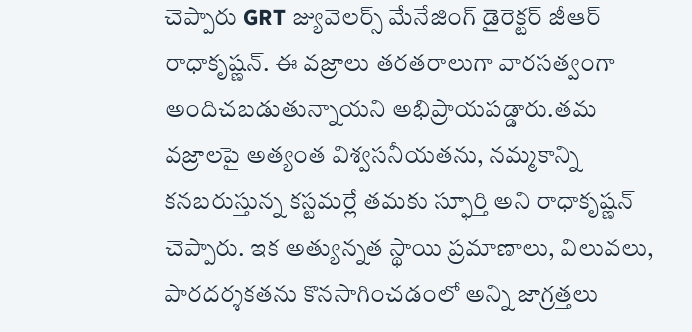చెప్పారు GRT జ్యువెలర్స్ మేనేజింగ్ డైరెక్టర్ జీఆర్ రాధాకృష్ణన్. ఈ వజ్రాలు తరతరాలుగా వారసత్వంగా అందిచబడుతున్నాయని అభిప్రాయపడ్డారు.తమ వజ్రాలపై అత్యంత విశ్వసనీయతను, నమ్మకాన్ని కనబరుస్తున్న కస్టమర్లే తమకు స్ఫూర్తి అని రాధాకృష్ణన్ చెప్పారు. ఇక అత్యున్నత స్థాయి ప్రమాణాలు, విలువలు, పారదర్శకతను కొనసాగించడంలో అన్ని జాగ్రత్తలు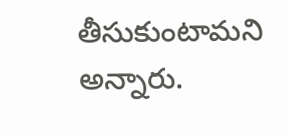తీసుకుంటామని అన్నారు.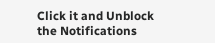Click it and Unblock the Notifications